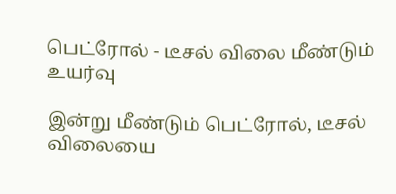பெட்ரோல் - டீசல் விலை மீண்டும் உயர்வு

இன்று மீண்டும் பெட்ரோல், டீசல் விலையை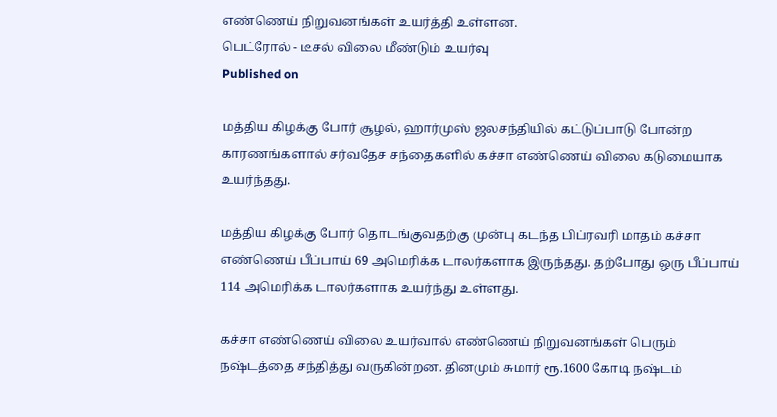எண்ணெய் நிறுவனங்கள் உயர்த்தி உள்ளன.
பெட்ரோல் - டீசல் விலை மீண்டும் உயர்வு
Published on

மத்திய கிழக்கு போர் சூழல், ஹார்முஸ் ஜலசந்தியில் கட்டுப்பாடு போன்ற காரணங்களால் சர்வதேச சந்தைகளில் கச்சா எண்ணெய் விலை கடுமையாக உயர்ந்தது.

மத்திய கிழக்கு போர் தொடங்குவதற்கு முன்பு கடந்த பிப்ரவரி மாதம் கச்சா எண்ணெய் பீப்பாய் 69 அமெரிக்க டாலர்களாக இருந்தது. தற்போது ஒரு பீப்பாய் 114 அமெரிக்க டாலர்களாக உயர்ந்து உள்ளது.

கச்சா எண்ணெய் விலை உயர்வால் எண்ணெய் நிறுவனங்கள் பெரும் நஷ்டத்தை சந்தித்து வருகின்றன. தினமும் சுமார் ரூ.1600 கோடி நஷ்டம்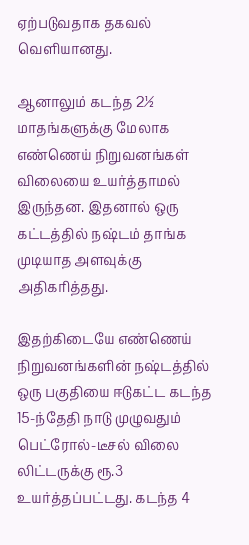ஏற்படுவதாக தகவல் வெளியானது.

ஆனாலும் கடந்த 2½ மாதங்களுக்கு மேலாக எண்ணெய் நிறுவனங்கள் விலையை உயர்த்தாமல் இருந்தன. இதனால் ஒரு கட்டத்தில் நஷ்டம் தாங்க முடியாத அளவுக்கு அதிகரித்தது.

இதற்கிடையே எண்ணெய் நிறுவனங்களின் நஷ்டத்தில் ஒரு பகுதியை ஈடுகட்ட கடந்த 15-ந்தேதி நாடு முழுவதும் பெட்ரோல்-டீசல் விலை லிட்டருக்கு ரூ.3 உயர்த்தப்பட்டது. கடந்த 4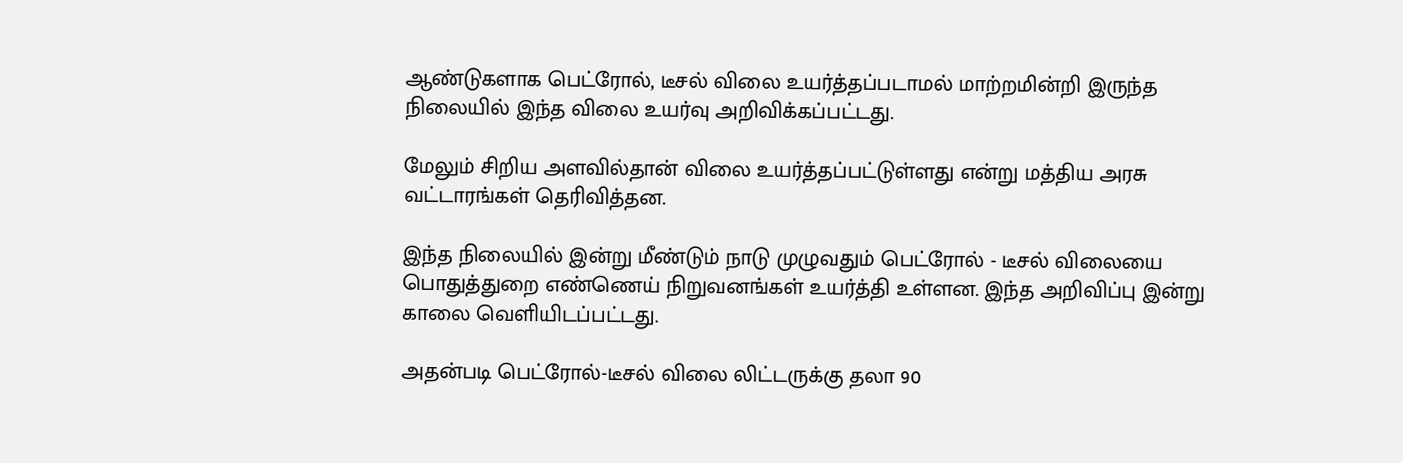ஆண்டுகளாக பெட்ரோல், டீசல் விலை உயர்த்தப்படாமல் மாற்றமின்றி இருந்த நிலையில் இந்த விலை உயர்வு அறிவிக்கப்பட்டது.

மேலும் சிறிய அளவில்தான் விலை உயர்த்தப்பட்டுள்ளது என்று மத்திய அரசு வட்டாரங்கள் தெரிவித்தன.

இந்த நிலையில் இன்று மீண்டும் நாடு முழுவதும் பெட்ரோல் - டீசல் விலையை பொதுத்துறை எண்ணெய் நிறுவனங்கள் உயர்த்தி உள்ளன. இந்த அறிவிப்பு இன்று காலை வெளியிடப்பட்டது.

அதன்படி பெட்ரோல்-டீசல் விலை லிட்டருக்கு தலா 90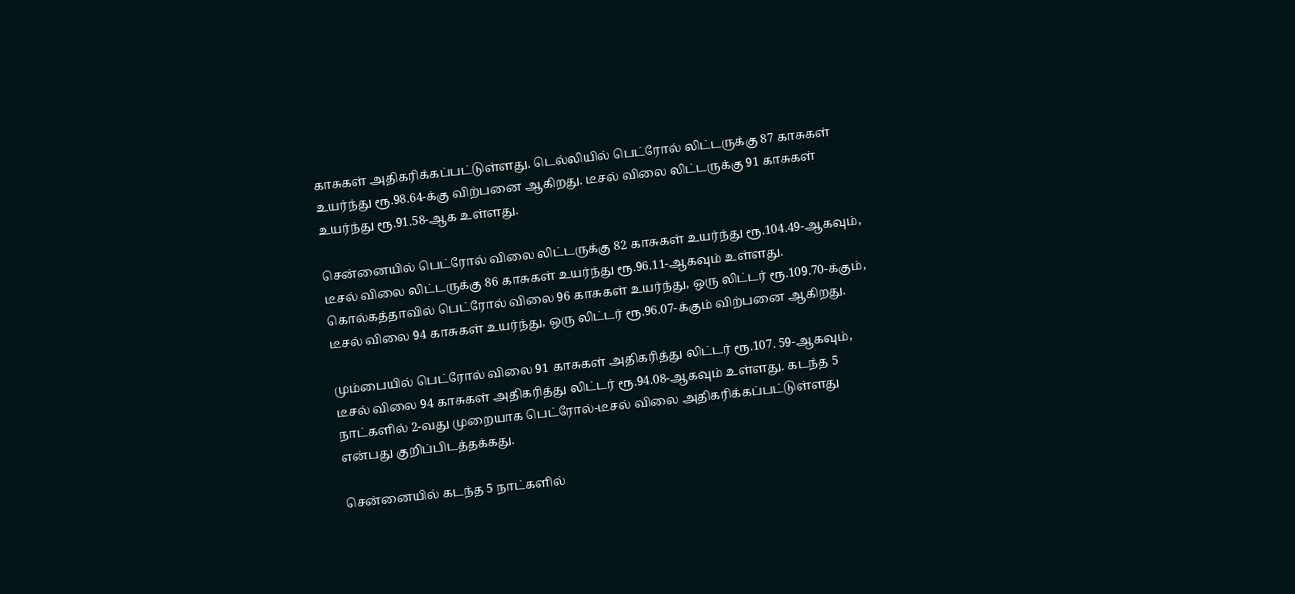காசுகள் அதிகரிக்கப்பட்டுள்ளது. டெல்லியில் பெட்ரோல் லிட்டருக்கு 87 காசுகள் உயர்ந்து ரூ.98.64-க்கு விற்பனை ஆகிறது. டீசல் விலை லிட்டருக்கு 91 காசுகள் உயர்ந்து ரூ.91.58-ஆக உள்ளது.

சென்னையில் பெட்ரோல் விலை லிட்டருக்கு 82 காசுகள் உயர்ந்து ரூ.104.49-ஆகவும், டீசல் விலை லிட்டருக்கு 86 காசுகள் உயர்ந்து ரூ.96.11-ஆகவும் உள்ளது. கொல்கத்தாவில் பெட்ரோல் விலை 96 காசுகள் உயர்ந்து, ஒரு லிட்டர் ரூ.109.70-க்கும், டீசல் விலை 94 காசுகள் உயர்ந்து, ஒரு லிட்டர் ரூ.96.07-க்கும் விற்பனை ஆகிறது.

மும்பையில் பெட்ரோல் விலை 91 காசுகள் அதிகரித்து லிட்டர் ரூ.107. 59-ஆகவும், டீசல் விலை 94 காசுகள் அதிகரித்து லிட்டர் ரூ.94.08-ஆகவும் உள்ளது. கடந்த 5 நாட்களில் 2-வது முறையாக பெட்ரோல்-டீசல் விலை அதிகரிக்கப்பட்டுள்ளது என்பது குறிப்பிடத்தக்கது.

சென்னையில் கடந்த 5 நாட்களில்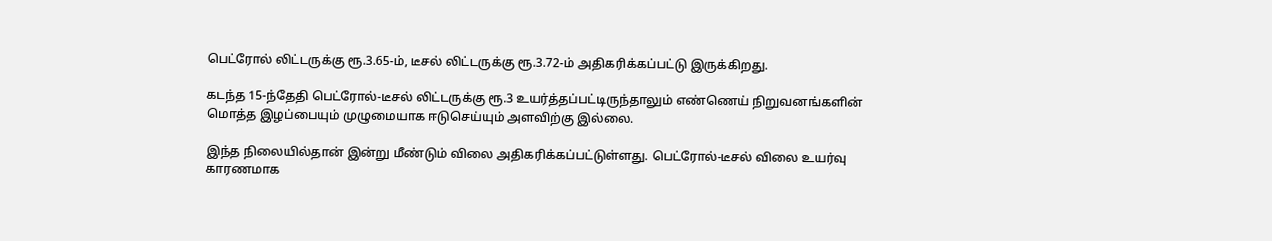பெட்ரோல் லிட்டருக்கு ரூ.3.65-ம், டீசல் லிட்டருக்கு ரூ.3.72-ம் அதிகரிக்கப்பட்டு இருக்கிறது.

கடந்த 15-ந்தேதி பெட்ரோல்-டீசல் லிட்டருக்கு ரூ.3 உயர்த்தப்பட்டிருந்தாலும் எண்ணெய் நிறுவனங்களின் மொத்த இழப்பையும் முழுமையாக ஈடுசெய்யும் அளவிற்கு இல்லை.

இந்த நிலையில்தான் இன்று மீண்டும் விலை அதிகரிக்கப்பட்டுள்ளது. பெட்ரோல்-டீசல் விலை உயர்வு காரணமாக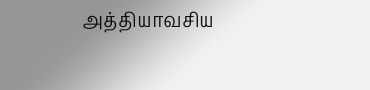அத்தியாவசிய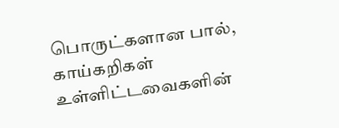பொருட்களான பால், காய்கறிகள் உள்ளிட்டவைகளின்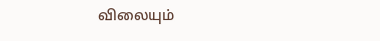விலையும்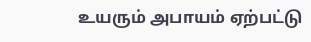உயரும் அபாயம் ஏற்பட்டு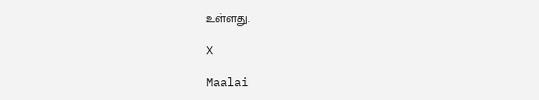உள்ளது.

X

Maalai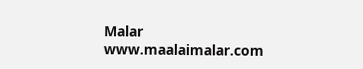Malar
www.maalaimalar.com